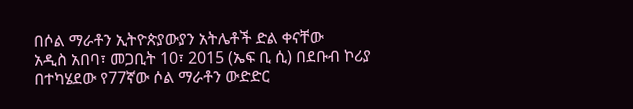በሶል ማራቶን ኢትዮጵያውያን አትሌቶች ድል ቀናቸው
አዲስ አበባ፣ መጋቢት 10፣ 2015 (ኤፍ ቢ ሲ) በደቡብ ኮሪያ በተካሄደው የ77ኛው ሶል ማራቶን ውድድር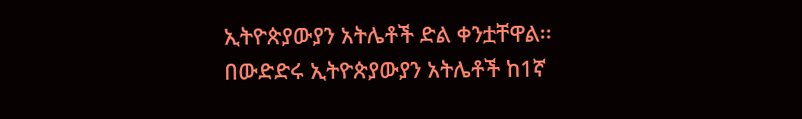ኢትዮጵያውያን አትሌቶች ድል ቀንቷቸዋል፡፡
በውድድሩ ኢትዮጵያውያን አትሌቶች ከ1ኛ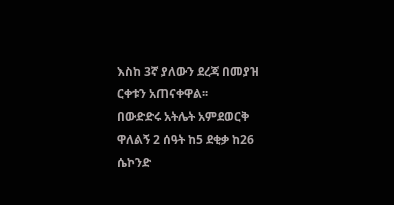እስከ 3ኛ ያለውን ደረጃ በመያዝ ርቀቱን አጠናቀዋል፡፡
በውድድሩ አትሌት አምደወርቅ ዋለልኝ 2 ሰዓት ከ5 ደቂቃ ከ26 ሴኮንድ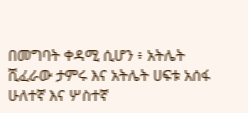በመግባት ቀዳሚ ሲሆን ፥ አትሌት ሺፈራው ታምሩ እና አትሌት ሀፍቱ አሰፋ ሁለተኛ እና ሦስተኛ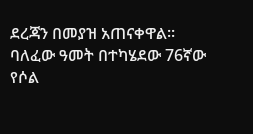ደረጃን በመያዝ አጠናቀዋል፡፡
ባለፈው ዓመት በተካሄደው 76ኛው የሶል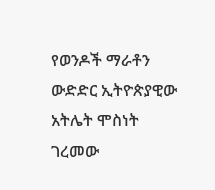የወንዶች ማራቶን ውድድር ኢትዮጵያዊው አትሌት ሞስነት ገረመው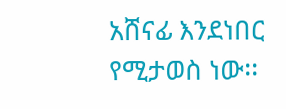አሸናፊ እንደነበር የሚታወስ ነው፡፡